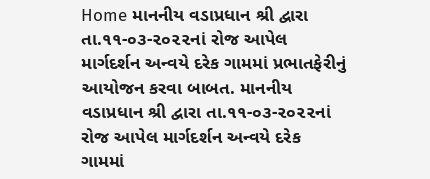Home માનનીય વડાપ્રધાન શ્રી દ્વારા તા.૧૧-૦૩-૨૦૨૨નાં રોજ આપેલ માર્ગદર્શન અન્વયે દરેક ગામમાં પ્રભાતફેરીનું આયોજન કરવા બાબત. માનનીય વડાપ્રધાન શ્રી દ્વારા તા.૧૧-૦૩-૨૦૨૨નાં રોજ આપેલ માર્ગદર્શન અન્વયે દરેક ગામમાં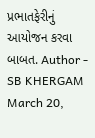પ્રભાતફેરીનું આયોજન કરવા બાબત. Author - SB KHERGAM March 20,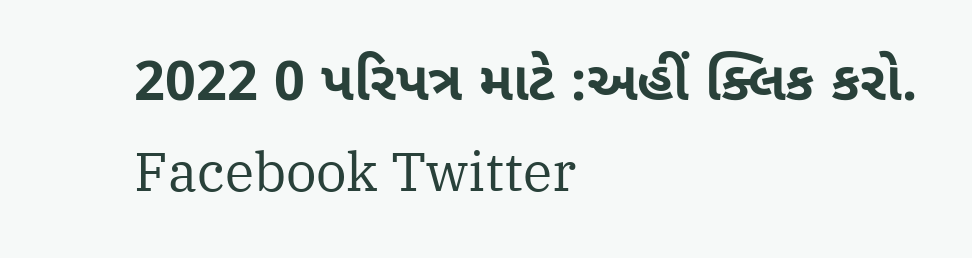2022 0 પરિપત્ર માટે :અહીં ક્લિક કરો. Facebook Twitter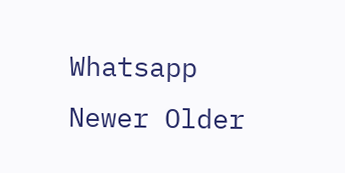Whatsapp Newer Older